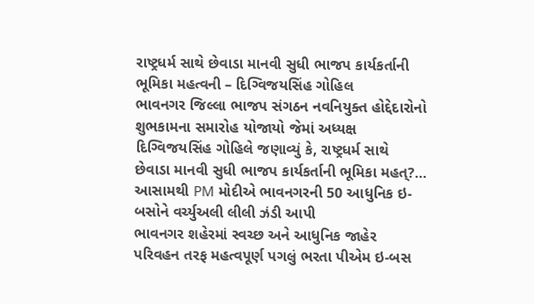રાષ્ટ્રધર્મ સાથે છેવાડા માનવી સુધી ભાજપ કાર્યકર્તાની ભૂમિકા મહત્વની – દિગ્વિજયસિંહ ગોહિલ
ભાવનગર જિલ્લા ભાજપ સંગઠન નવનિયુક્ત હોદ્દેદારોનો શુભકામના સમારોહ યોજાયો જેમાં અધ્યક્ષ દિગ્વિજયસિંહ ગોહિલે જણાવ્યું કે, રાષ્ટ્રધર્મ સાથે છેવાડા માનવી સુધી ભાજપ કાર્યકર્તાની ભૂમિકા મહત્?...
આસામથી PM મોદીએ ભાવનગરની 50 આધુનિક ઇ-બસોને વર્ચ્યુઅલી લીલી ઝંડી આપી
ભાવનગર શહેરમાં સ્વચ્છ અને આધુનિક જાહેર પરિવહન તરફ મહત્વપૂર્ણ પગલું ભરતા પીએમ ઇ-બસ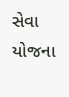સેવા યોજના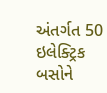અંતર્ગત 50 ઇલેક્ટ્રિક બસોને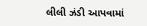લીલી ઝંડી આપવામાં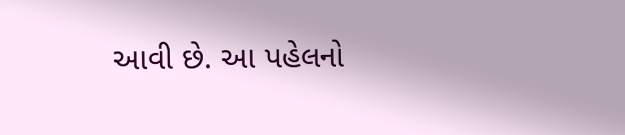આવી છે. આ પહેલનો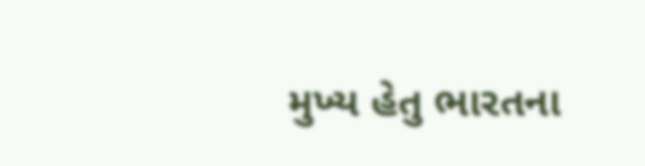મુખ્ય હેતુ ભારતના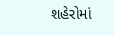શહેરોમાં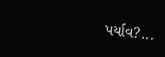પર્યાવ?...